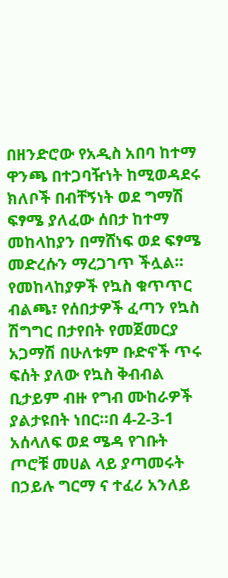በዘንድሮው የአዲስ አበባ ከተማ ዋንጫ በተጋባዥነት ከሚወዳደሩ ክለቦች በብቸኝነት ወደ ግማሽ ፍፃሜ ያለፈው ሰበታ ከተማ መከላከያን በማሸነፍ ወደ ፍፃሜ መድረሱን ማረጋገጥ ችሏል።
የመከላከያዎች የኳስ ቁጥጥር ብልጫ፣ የሰበታዎች ፈጣን የኳስ ሽግግር በታየበት የመጀመርያ አጋማሽ በሁለቱም ቡድኖች ጥሩ ፍሰት ያለው የኳስ ቅብብል ቢታይም ብዙ የግብ ሙከራዎች ያልታዩበት ነበር።በ 4-2-3-1 አሰላለፍ ወደ ሜዳ የገቡት ጦሮቹ መሀል ላይ ያጣመሩት በኃይሉ ግርማ ና ተፈሪ አንለይ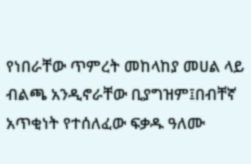የነበራቸው ጥምረት መከላከያ መሀል ላይ ብልጫ አንዲኖራቸው ቢያግዝም፤በብቸኛ አጥቂነት የተሰለፈው ፍቃዱ ዓለሙ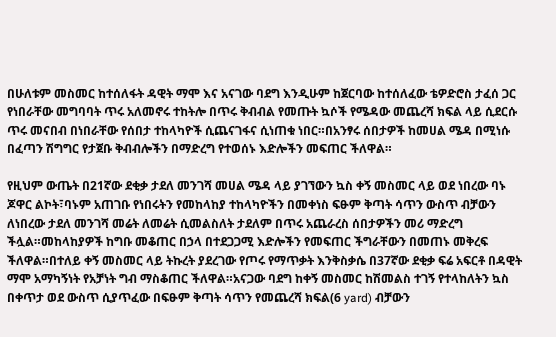በሁለቱም መስመር ከተሰለፋት ዳዊት ማሞ እና አናገው ባደግ እንዲሁም ከጀርባው ከተሰለፈው ቴዎድሮስ ታፈሰ ጋር የነበራቸው መግባባት ጥሩ አለመኖሩ ተከትሎ በጥሩ ቅብብል የመጡት ኳሶች የሜዳው መጨረሻ ክፍል ላይ ሲደርሱ ጥሩ መናበብ በነበራቸው የሰበታ ተከላካዮች ሲጨናገፋና ሲነጠቁ ነበር።በአንፃሩ ሰበታዎች ከመሀል ሜዳ በሚነሱ በፈጣን ሽግግር የታጀቡ ቅብብሎችን በማድረግ የተወሰኑ እድሎችን መፍጠር ችለዋል።

የዚህም ውጤት በ21ኛው ደቂቃ ታደለ መንገሻ መሀል ሜዳ ላይ ያገኘውን ኳስ ቀኝ መስመር ላይ ወደ ነበረው ባኑ ጆዋር ልኮት፣ባኑም አጠገቡ የነበሩትን የመከላከያ ተከላካዮችን በመቀነስ ፍፁም ቅጣት ሳጥን ውስጥ ብቻውን ለነበረው ታደለ መንገሻ መሬት ለመሬት ሲመልስለት ታደለም በጥሩ አጨራረስ ሰበታዎችን መሪ ማድረግ ችሏል።መከላከያዎች ከግቡ መቆጠር በኃላ በተደጋጋሚ እድሎችን የመፍጠር ችግራቸውን በመጠኑ መቅረፍ ችለዋል።በተለይ ቀኝ መስመር ላይ ትኩረት ያደረገው የጦሩ የማጥቃት እንቅስቃሴ በ37ኛው ደቂቃ ፍሬ አፍርቶ በዳዊት ማሞ አማካኝነት የአቻነት ግብ ማስቆጠር ችለዋል።አናጋው ባደግ ከቀኝ መስመር ከሽመልስ ተገኝ የተላከለትን ኳስ በቀጥታ ወደ ውስጥ ሲያጥፈው በፍፁም ቅጣት ሳጥን የመጨረሻ ክፍል(6 yard) ብቻውን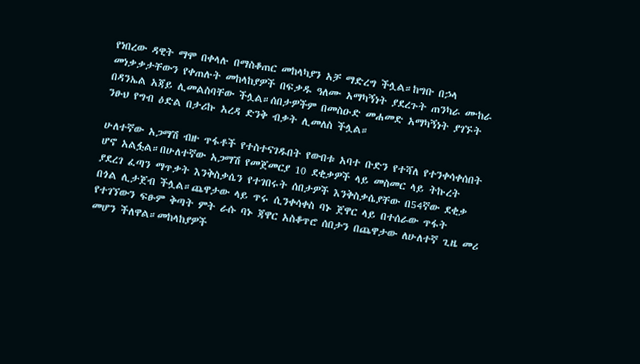የነበረው ዳዊት ማሞ በቀላሉ በማስቆጠር መከላካያን አቻ ማድረግ ችሏል።ከግቡ በኃላ መነቃቃታቸውን የቀጠሉት መከላከያዎች በፍቃዱ ዓለሙ አማካኝነት ያደረጉት ጠንካራ ሙከራ በዳንኤል አጃይ ሊመልስባቸው ችሏል።ሰበታዎችም በመስዑድ መሐመድ አማካኝነት ያገኙት ንፁህ የግብ ዕድል በታሪኩ አረዳ ድንቅ ብቃት ሊመለስ ችሏል።

ሁለተኛው አጋማሽ ብዙ ጥፋቶች የተስተናገዱበት የውበቱ አባተ ቡድን የተሻለ የተንቀሳቀሰበት ሆኖ አልፏል።በሁለተኛው አጋማሽ የመጀመርያ 10 ደቂቃዎች ላይ መስመር ላይ ትኩረት ያደረገ ፈጣን ማጥቃት እንቅስቃሴን የተገበሩት ሰበታዎች እንቅስቃሴያቸው በ54ኛው ደቂቃ በጎል ሊታጀብ ችሏል።ጨዋታው ላይ ጥሩ ሲንቀሳቀስ ባኑ ጀዋር ላይ በተሰራው ጥፋት የተገኘውን ፍፁም ቅጣት ምት ራሱ ባኑ ጃዋር አስቆጥሮ ሰበታን በጨዋታው ለሁለተኛ ጊዜ መሪ መሆን ችለዋል።መከላከያዎች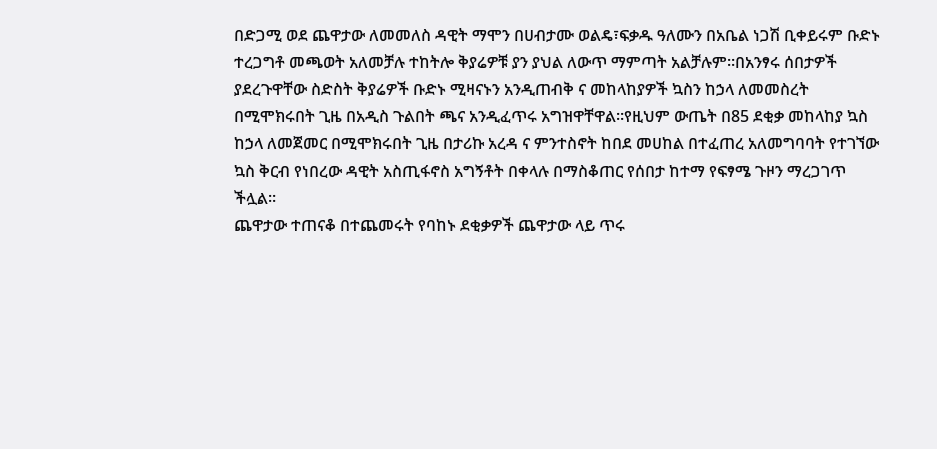በድጋሚ ወደ ጨዋታው ለመመለስ ዳዊት ማሞን በሀብታሙ ወልዴ፣ፍቃዱ ዓለሙን በአቤል ነጋሽ ቢቀይሩም ቡድኑ ተረጋግቶ መጫወት አለመቻሉ ተከትሎ ቅያሬዎቹ ያን ያህል ለውጥ ማምጣት አልቻሉም።በአንፃሩ ሰበታዎች ያደረጉዋቸው ስድስት ቅያሬዎች ቡድኑ ሚዛናኑን አንዲጠብቅ ና መከላከያዎች ኳስን ከኃላ ለመመስረት በሚሞክሩበት ጊዜ በአዲስ ጉልበት ጫና አንዲፈጥሩ አግዝዋቸዋል።የዚህም ውጤት በ85 ደቂቃ መከላከያ ኳስ ከኃላ ለመጀመር በሚሞክሩበት ጊዜ በታሪኩ አረዳ ና ምንተስኖት ከበደ መሀከል በተፈጠረ አለመግባባት የተገኘው ኳስ ቅርብ የነበረው ዳዊት አስጢፋኖስ አግኝቶት በቀላሉ በማስቆጠር የሰበታ ከተማ የፍፃሜ ጉዞን ማረጋገጥ ችሏል።
ጨዋታው ተጠናቆ በተጨመሩት የባከኑ ደቂቃዎች ጨዋታው ላይ ጥሩ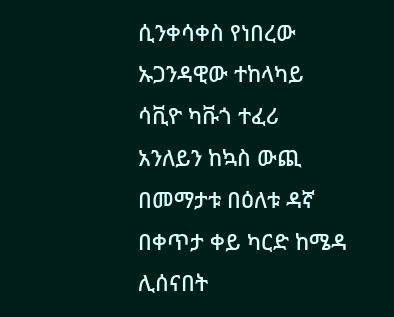ሲንቀሳቀስ የነበረው ኡጋንዳዊው ተከላካይ ሳቪዮ ካቩጎ ተፈሪ አንለይን ከኳስ ውጪ በመማታቱ በዕለቱ ዳኛ በቀጥታ ቀይ ካርድ ከሜዳ ሊሰናበት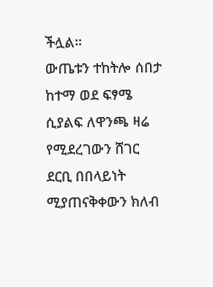ችሏል።
ውጤቱን ተከትሎ ሰበታ ከተማ ወደ ፍፃሜ ሲያልፍ ለዋንጫ ዛሬ የሚደረገውን ሸገር ደርቢ በበላይነት ሚያጠናቅቀውን ክለብ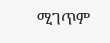ሚገጥም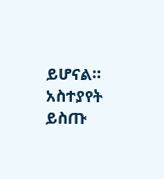ይሆናል።
አስተያየት ይስጡ